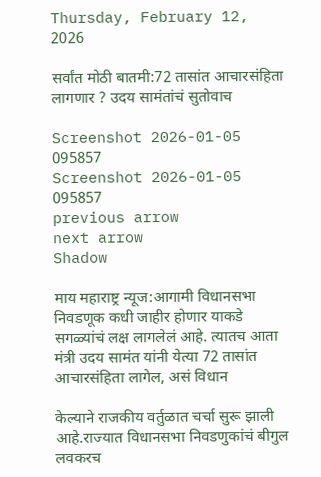Thursday, February 12, 2026

सर्वांत मोठी बातमी:72 तासांत आचारसंहिता लागणार ? उदय सामंतांचं सुतोवाच

Screenshot 2026-01-05 095857
Screenshot 2026-01-05 095857
previous arrow
next arrow
Shadow

माय महाराष्ट्र न्यूज:आगामी विधानसभा निवडणूक कधी जाहीर होणार याकडे सगळ्यांचं लक्ष लागलेलं आहे. त्यातच आता मंत्री उदय सामंत यांनी येत्या 72 तासांत आचारसंहिता लागेल, असं विधान

केल्याने राजकीय वर्तुळात चर्चा सुरू झाली आहे.राज्यात विधानसभा निवडणुकांचं बीगुल लवकरच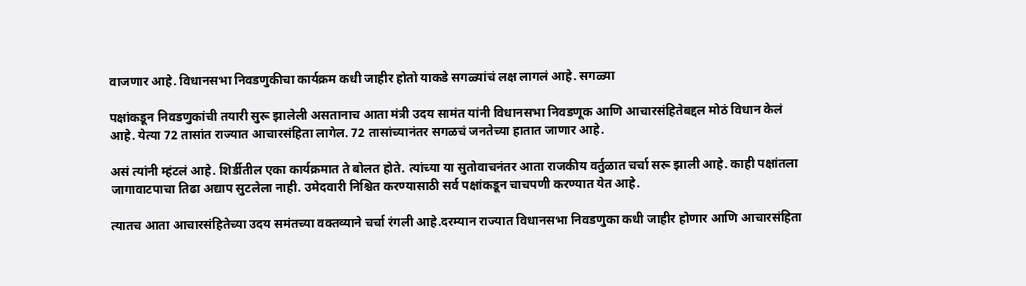वाजणार आहे. विधानसभा निवडणुकीचा कार्यक्रम कधी जाहीर होतो याकडे सगळ्यांचं लक्ष लागलं आहे. सगळ्या

पक्षांकडून निवडणुकांची तयारी सुरू झालेली असतानाच आता मंत्री उदय सामंत यांनी विधानसभा निवडणूक आणि आचारसंहितेबद्दल मोठं विधान केलं आहे. येत्या 72 तासांत राज्यात आचारसंहिता लागेल. 72 तासांच्यानंतर सगळचं जनतेच्या हातात जाणार आहे.

असं त्यांनी म्हंटलं आहे. शिर्डीतील एका कार्यक्रमात ते बोलत होते. त्यांच्या या सुतोवाचनंतर आता राजकीय वर्तुळात चर्चा सरू झाली आहे. काही पक्षांतला जागावाटपाचा तिढा अद्याप सुटलेला नाही. उमेदवारी निश्चित करण्यासाठी सर्व पक्षांकडून चाचपणी करण्यात येत आहे.

त्यातच आता आचारसंहितेच्या उदय समंतच्या वक्तव्याने चर्चा रंगली आहे.दरम्यान राज्यात विधानसभा निवडणुका कधी जाहीर होणार आणि आचारसंहिता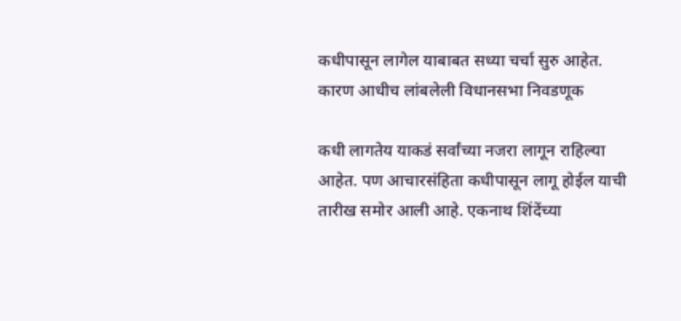कधीपासून लागेल याबाबत सध्या चर्चा सुरु आहेत. कारण आधीच लांबलेली विधानसभा निवडणूक

कधी लागतेय याकडं सर्वांच्या नजरा लागून राहिल्या आहेत. पण आचारसंहिता कधीपासून लागू होईल याची तारीख समोर आली आहे. एकनाथ शिंदेंच्या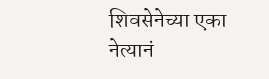शिवसेनेच्या एका नेत्यानं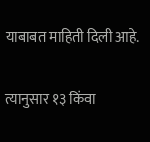याबाबत माहिती दिली आहे.

त्यानुसार १३ किंवा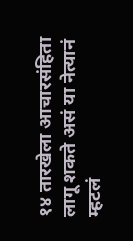१४ तारखेला आचारसंहिता लागू शकते असं या नेत्यानं म्हटलं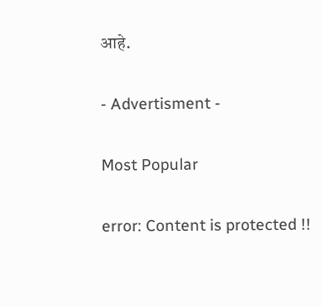आहे.

- Advertisment -

Most Popular

error: Content is protected !!